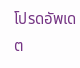โปรดอัพเดต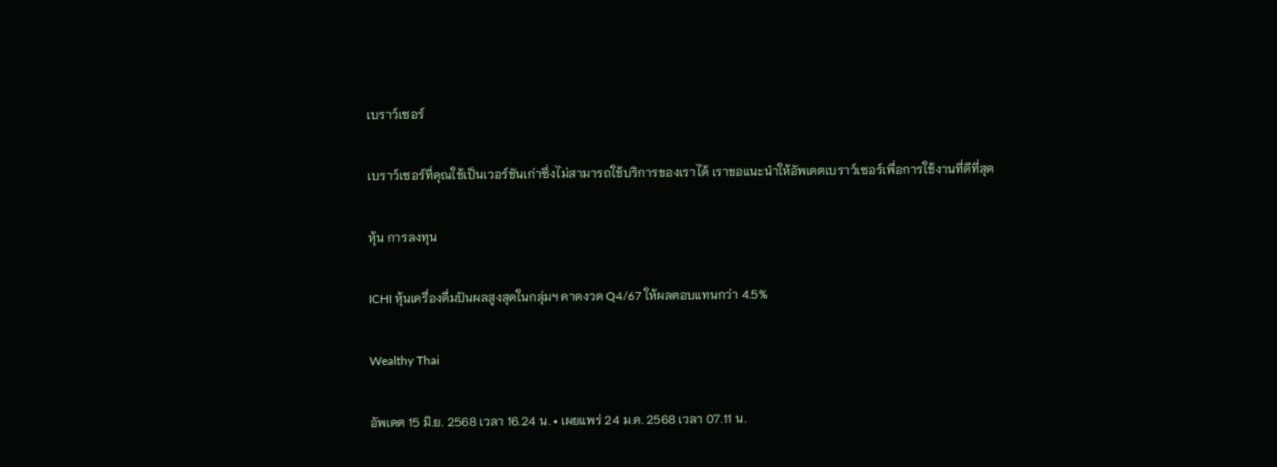เบราว์เซอร์

เบราว์เซอร์ที่คุณใช้เป็นเวอร์ชันเก่าซึ่งไม่สามารถใช้บริการของเราได้ เราขอแนะนำให้อัพเดตเบราว์เซอร์เพื่อการใช้งานที่ดีที่สุด

หุ้น การลงทุน

ICHI หุ้นเครื่องดื่มปันผลสูงสุดในกลุ่มฯ คาดงวด Q4/67 ให้ผลตอบแทนกว่า 4.5%

Wealthy Thai

อัพเดต 15 มิ.ย. 2568 เวลา 16.24 น. • เผยแพร่ 24 ม.ค. 2568 เวลา 07.11 น.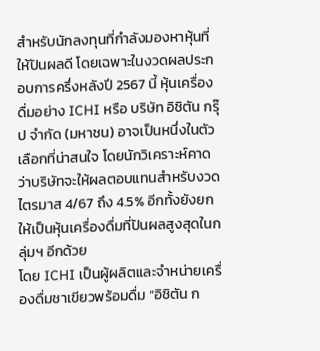สำหรับนักลงทุนที่กำลังมองหาหุ้นที่ให้ปันผลดี โดยเฉพาะในงวดผลประกอบการครึ่งหลังปี 2567 นี้ หุ้นเครื่องดื่มอย่าง ICHI หรือ บริษัท อิชิตัน กรุ๊ป จำกัด (มหาชน) อาจเป็นหนึ่งในตัวเลือกที่น่าสนใจ โดยนักวิเคราะห์คาดว่าบริษัทจะให้ผลตอบแทนสำหรับงวดไตรมาส 4/67 ถึง 4.5% อีกทั้งยังยกให้เป็นหุ้นเครื่องดื่มที่ปันผลสูงสุดในกลุ่มฯ อีกด้วย
โดย ICHI เป็นผู้ผลิตและจำหน่ายเครื่องดื่มชาเขียวพร้อมดื่ม “อิชิตัน ก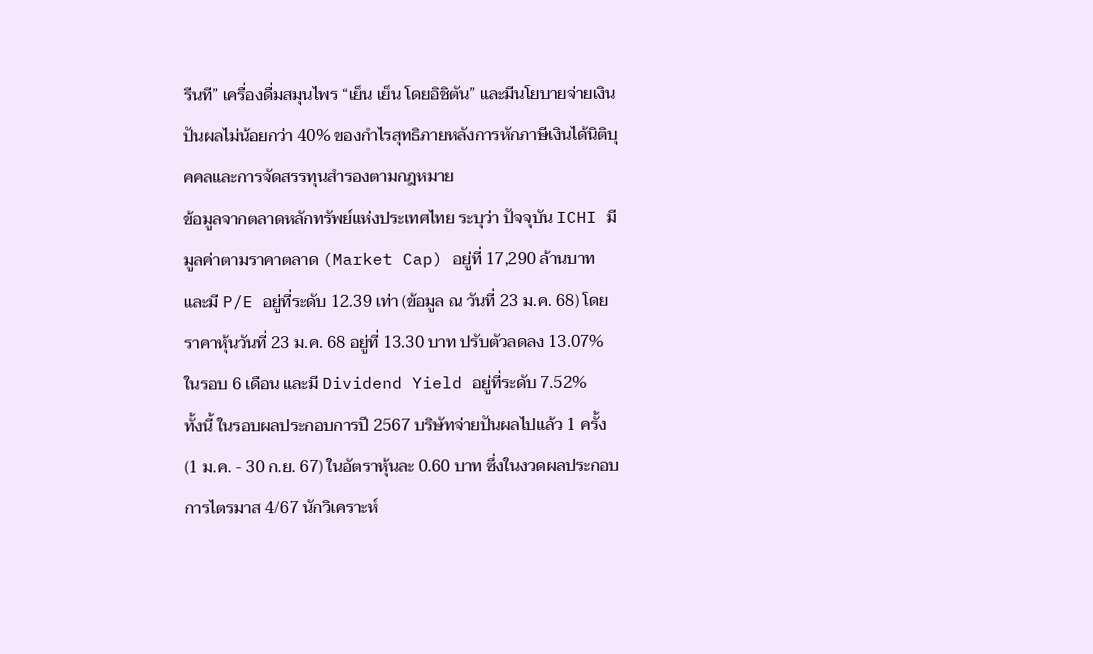รีนที” เครื่องดื่มสมุนไพร “เย็น เย็น โดยอิชิตัน” และมีนโยบายจ่ายเงินปันผลไม่น้อยกว่า 40% ของกำไรสุทธิภายหลังการหักภาษีเงินได้นิติบุคคลและการจัดสรรทุนสำรองตามกฎหมาย
ข้อมูลจากตลาดหลักทรัพย์แห่งประเทศไทย ระบุว่า ปัจจุบัน ICHI มีมูลค่าตามราคาตลาด (Market Cap) อยู่ที่ 17,290 ล้านบาท และมี P/E อยู่ที่ระดับ 12.39 เท่า (ข้อมูล ณ วันที่ 23 ม.ค. 68) โดยราคาหุ้นวันที่ 23 ม.ค. 68 อยู่ที่ 13.30 บาท ปรับตัวลดลง 13.07% ในรอบ 6 เดือน และมี Dividend Yield อยู่ที่ระดับ 7.52%
ทั้งนี้ ในรอบผลประกอบการปี 2567 บริษัทจ่ายปันผลไปแล้ว 1 ครั้ง (1 ม.ค. - 30 ก.ย. 67) ในอัตราหุ้นละ 0.60 บาท ซึ่งในงวดผลประกอบการไตรมาส 4/67 นักวิเคราะห์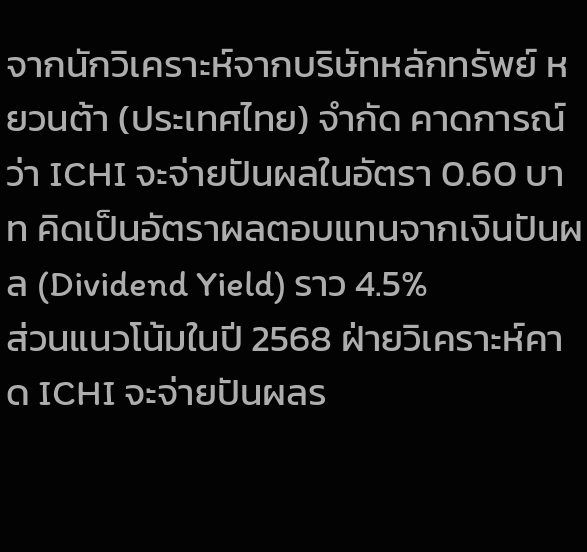จากนักวิเคราะห์จากบริษัทหลักทรัพย์ หยวนต้า (ประเทศไทย) จำกัด คาดการณ์ว่า ICHI จะจ่ายปันผลในอัตรา 0.60 บาท คิดเป็นอัตราผลตอบแทนจากเงินปันผล (Dividend Yield) ราว 4.5%
ส่วนแนวโน้มในปี 2568 ฝ่ายวิเคราะห์คาด ICHI จะจ่ายปันผลร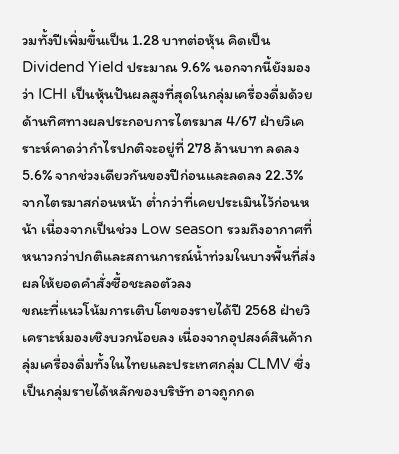วมทั้งปีเพิ่มขึ้นเป็น 1.28 บาทต่อหุ้น คิดเป็น Dividend Yield ประมาณ 9.6% นอกจากนี้ยังมองว่า ICHI เป็นหุ้นปันผลสูงที่สุดในกลุ่มเครื่องดื่มด้วย
ด้านทิศทางผลประกอบการไตรมาส 4/67 ฝ่ายวิเคราะห์คาดว่ากำไรปกติจะอยู่ที่ 278 ล้านบาท ลดลง 5.6% จากช่วงเดียวกันของปีก่อนและลดลง 22.3% จากไตรมาสก่อนหน้า ต่ำกว่าที่เคยประเมินไว้ก่อนหน้า เนื่องจากเป็นช่วง Low season รวมถึงอากาศที่หนาวกว่าปกติและสถานการณ์น้ำท่วมในบางพื้นที่ส่งผลให้ยอดคำสั่งซื้อชะลอตัวลง
ขณะที่แนวโน้มการเติบโตของรายได้ปี 2568 ฝ่ายวิเคราะห์มองเชิงบวกน้อยลง เนื่องจากอุปสงค์สินค้ากลุ่มเครื่องดื่มทั้งในไทยและประเทศกลุ่ม CLMV ซึ่งเป็นกลุ่มรายได้หลักของบริษัท อาจถูกกด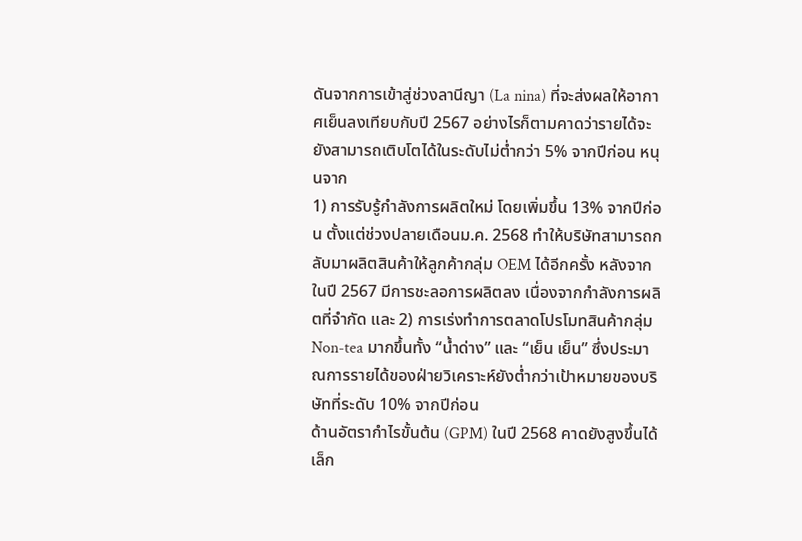ดันจากการเข้าสู่ช่วงลานีญา (La nina) ที่จะส่งผลให้อากาศเย็นลงเทียบกับปี 2567 อย่างไรก็ตามคาดว่ารายได้จะยังสามารถเติบโตได้ในระดับไม่ต่ำกว่า 5% จากปีก่อน หนุนจาก
1) การรับรู้กำลังการผลิตใหม่ โดยเพิ่มขึ้น 13% จากปีก่อน ตั้งแต่ช่วงปลายเดือนม.ค. 2568 ทำให้บริษัทสามารถกลับมาผลิตสินค้าให้ลูกค้ากลุ่ม OEM ได้อีกครั้ง หลังจากในปี 2567 มีการชะลอการผลิตลง เนื่องจากกำลังการผลิตที่จำกัด และ 2) การเร่งทำการตลาดโปรโมทสินค้ากลุ่ม Non-tea มากขึ้นทั้ง “น้ำด่าง” และ “เย็น เย็น” ซึ่งประมาณการรายได้ของฝ่ายวิเคราะห์ยังต่ำกว่าเป้าหมายของบริษัทที่ระดับ 10% จากปีก่อน
ด้านอัตรากำไรขั้นต้น (GPM) ในปี 2568 คาดยังสูงขึ้นได้เล็ก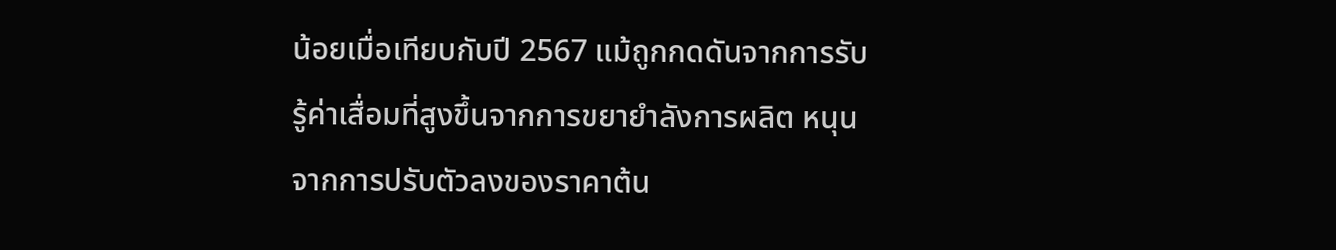น้อยเมื่อเทียบกับปี 2567 แม้ถูกกดดันจากการรับรู้ค่าเสื่อมที่สูงขึ้นจากการขยายำลังการผลิต หนุนจากการปรับตัวลงของราคาต้น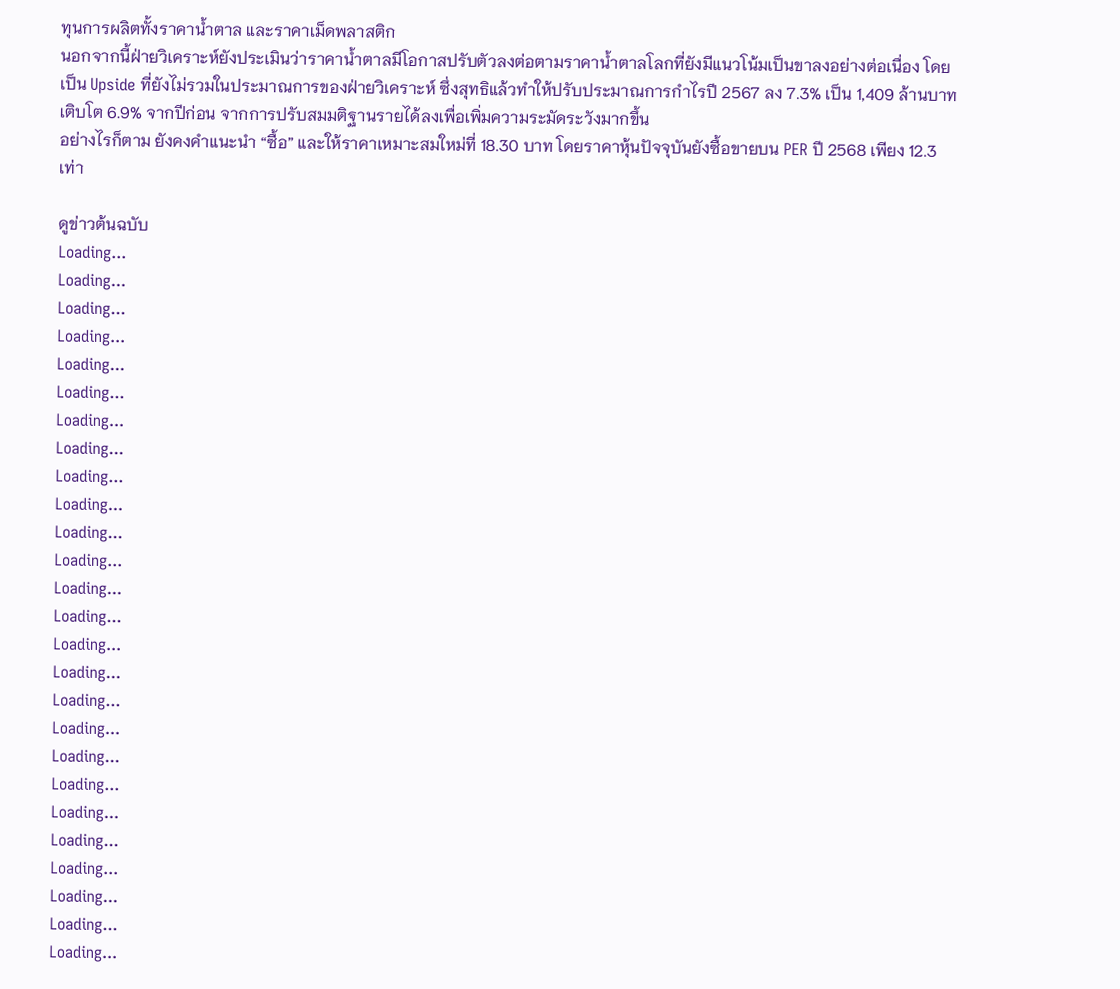ทุนการผลิตทั้งราคาน้ำตาล และราคาเม็ดพลาสติก
นอกจากนี้ฝ่ายวิเคราะห์ยังประเมินว่าราคาน้ำตาลมีโอกาสปรับตัวลงต่อตามราคาน้ำตาลโลกที่ยังมีแนวโน้มเป็นขาลงอย่างต่อเนื่อง โดยเป็น Upside ที่ยังไม่รวมในประมาณการของฝ่ายวิเคราะห์ ซึ่งสุทธิแล้วทำให้ปรับประมาณการกำไรปี 2567 ลง 7.3% เป็น 1,409 ล้านบาท เติบโต 6.9% จากปีก่อน จากการปรับสมมติฐานรายได้ลงเพื่อเพิ่มความระมัดระวังมากขึ้น
อย่างไรก็ตาม ยังคงคำแนะนำ “ซื้อ” และให้ราคาเหมาะสมใหม่ที่ 18.30 บาท โดยราคาหุ้นปัจจุบันยังซื้อขายบน PER ปี 2568 เพียง 12.3 เท่า

ดูข่าวต้นฉบับ
Loading...
Loading...
Loading...
Loading...
Loading...
Loading...
Loading...
Loading...
Loading...
Loading...
Loading...
Loading...
Loading...
Loading...
Loading...
Loading...
Loading...
Loading...
Loading...
Loading...
Loading...
Loading...
Loading...
Loading...
Loading...
Loading...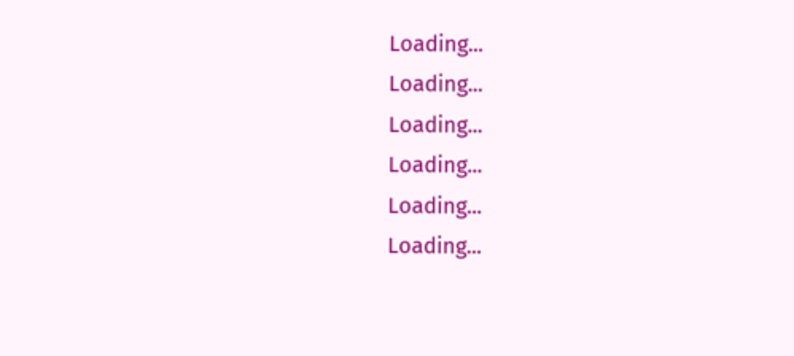Loading...
Loading...
Loading...
Loading...
Loading...
Loading...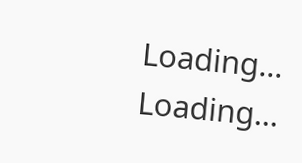Loading...
Loading...